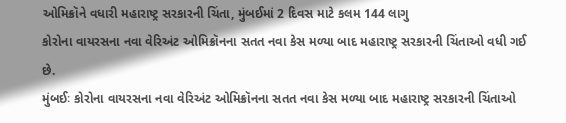ઓમિક્રૉને વધારી મહારાષ્ટ્ર સરકારની ચિંતા, મુંબઈમાં 2 દિવસ માટે કલમ 144 લાગુ
કોરોના વાયરસના નવા વેરિઅંટ ઓમિક્રૉનના સતત નવા કેસ મળ્યા બાદ મહારાષ્ટ્ર સરકારની ચિંતાઓ વધી ગઈ છે.
મુંબઈઃ કોરોના વાયરસના નવા વેરિઅંટ ઓમિક્રૉનના સતત નવા કેસ મળ્યા બાદ મહારાષ્ટ્ર સરકારની ચિંતાઓ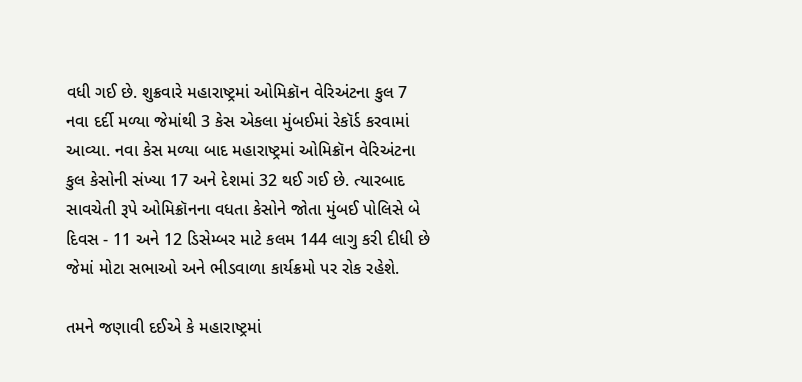વધી ગઈ છે. શુક્રવારે મહારાષ્ટ્રમાં ઓમિક્રૉન વેરિઅંટના કુલ 7 નવા દર્દી મળ્યા જેમાંથી 3 કેસ એકલા મુંબઈમાં રેકૉર્ડ કરવામાં આવ્યા. નવા કેસ મળ્યા બાદ મહારાષ્ટ્રમાં ઓમિક્રૉન વેરિઅંટના કુલ કેસોની સંખ્યા 17 અને દેશમાં 32 થઈ ગઈ છે. ત્યારબાદ સાવચેતી રૂપે ઓમિક્રૉનના વધતા કેસોને જોતા મુંબઈ પોલિસે બે દિવસ - 11 અને 12 ડિસેમ્બર માટે કલમ 144 લાગુ કરી દીધી છે જેમાં મોટા સભાઓ અને ભીડવાળા કાર્યક્રમો પર રોક રહેશે.

તમને જણાવી દઈએ કે મહારાષ્ટ્રમાં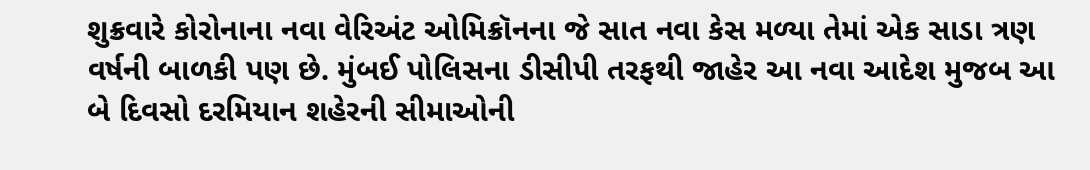શુક્રવારે કોરોનાના નવા વેરિઅંટ ઓમિક્રૉનના જે સાત નવા કેસ મળ્યા તેમાં એક સાડા ત્રણ વર્ષની બાળકી પણ છે. મુંબઈ પોલિસના ડીસીપી તરફથી જાહેર આ નવા આદેશ મુજબ આ બે દિવસો દરમિયાન શહેરની સીમાઓની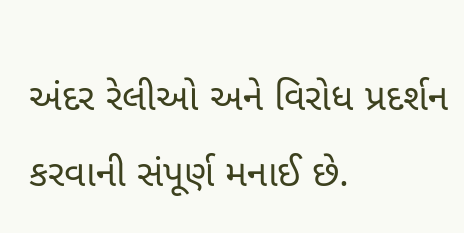અંદર રેલીઓ અને વિરોધ પ્રદર્શન કરવાની સંપૂર્ણ મનાઈ છે.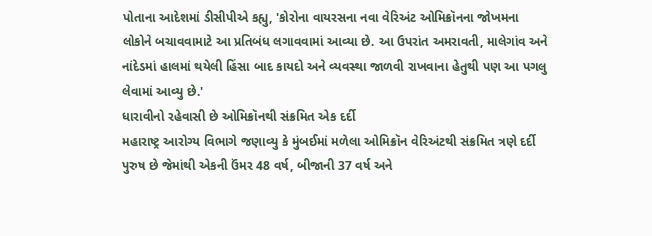પોતાના આદેશમાં ડીસીપીએ કહ્યુ, 'કોરોના વાયરસના નવા વેરિઅંટ ઓમિક્રૉનના જોખમના લોકોને બચાવવામાટે આ પ્રતિબંધ લગાવવામાં આવ્યા છે. આ ઉપરાંત અમરાવતી, માલેગાંવ અને નાંદેડમાં હાલમાં થયેલી હિંસા બાદ કાયદો અને વ્યવસ્થા જાળવી રાખવાના હેતુથી પણ આ પગલુ લેવામાં આવ્યુ છે.'
ધારાવીનો રહેવાસી છે ઓમિક્રૉનથી સંક્રમિત એક દર્દી
મહારાષ્ટ્ર આરોગ્ય વિભાગે જણાવ્યુ કે મુંબઈમાં મળેલા ઓમિક્રૉન વેરિઅંટથી સંક્રમિત ત્રણે દર્દી પુરુષ છે જેમાંથી એકની ઉંમર 48 વર્ષ, બીજાની 37 વર્ષ અને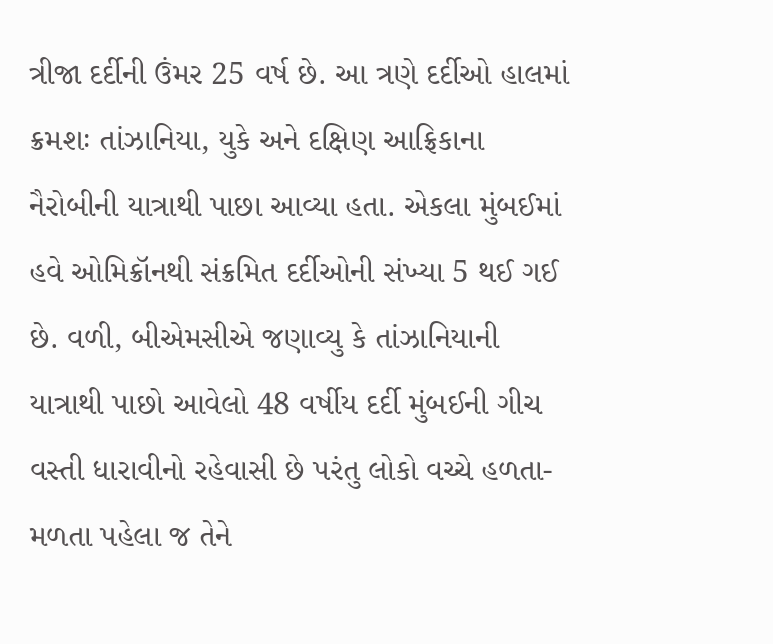ત્રીજા દર્દીની ઉંમર 25 વર્ષ છે. આ ત્રણે દર્દીઓ હાલમાં ક્રમશઃ તાંઝાનિયા, યુકે અને દક્ષિણ આફ્રિકાના નૈરોબીની યાત્રાથી પાછા આવ્યા હતા. એકલા મુંબઈમાં હવે ઓમિક્રૉનથી સંક્રમિત દર્દીઓની સંખ્યા 5 થઈ ગઈ છે. વળી, બીએમસીએ જણાવ્યુ કે તાંઝાનિયાની યાત્રાથી પાછો આવેલો 48 વર્ષીય દર્દી મુંબઈની ગીચ વસ્તી ધારાવીનો રહેવાસી છે પરંતુ લોકો વચ્ચે હળતા-મળતા પહેલા જ તેને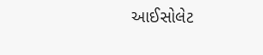આઈસોલેટ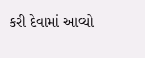કરી દેવામાં આવ્યો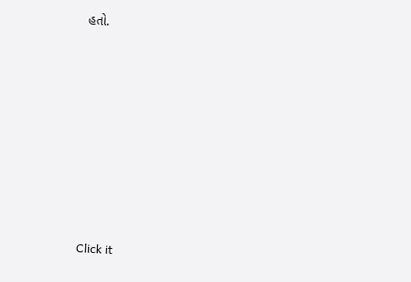હતો.












Click it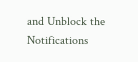and Unblock the Notifications